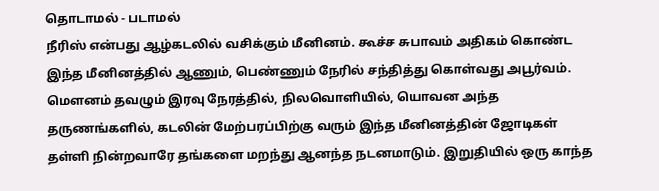தொடாமல் - படாமல்
நீரிஸ் என்பது ஆழ்கடலில் வசிக்கும் மீனினம். கூச்ச சுபாவம் அதிகம் கொண்ட இந்த மீனினத்தில் ஆணும், பெண்ணும் நேரில் சந்தித்து கொள்வது அபூர்வம். மௌனம் தவழும் இரவு நேரத்தில், நிலவொளியில், யொவன அந்த தருணங்களில், கடலின் மேற்பரப்பிற்கு வரும் இந்த மீனினத்தின் ஜோடிகள் தள்ளி நின்றவாரே தங்களை மறந்து ஆனந்த நடனமாடும். இறுதியில் ஒரு காந்த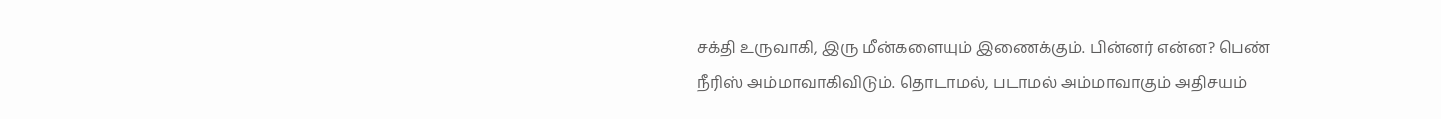சக்தி உருவாகி, இரு மீன்களையும் இணைக்கும். பின்னர் என்ன? பெண் நீரிஸ் அம்மாவாகிவிடும். தொடாமல், படாமல் அம்மாவாகும் அதிசயம்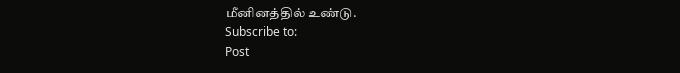மீனினத்தில் உண்டு.
Subscribe to:
Post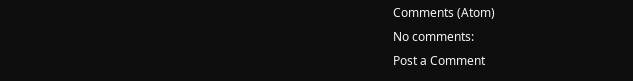Comments (Atom)
No comments:
Post a Comment